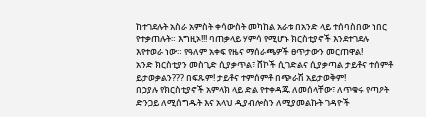ከተገደሉት አስራ አምስት ቀሳውስት መካከል አራቱ በአንድ ላይ ተሰባስበው ነበር የተቃጠሉት። እግዚኦ!!! ባጠቃላይ ሃምሳ የሚሆኑ ክርስቲያኖች እንደተገደሉ እየተወራ ነው። የዓለም አቀፍ የዜና ማሰራጫዎች ፀጥታውን መርጠዋል!
አንድ ክርስቲያን መስጊድ ሲያቃጥል፣ ሸኮች ሲገድልና ሲያቃጣል ታይቶና ተሰምቶ ይታወቃልን??? በፍጹም! ታይቶና ተምሰምቶ በጭራሽ አይታወቅም!
በኃያሉ የክርስቲያኖች አምላክ ላይ ድል የተቀዳጁ ለመሰላቸው፣ ለጥቁሩ የጣዖት ድንጋይ ለሚሰግዱት እና አላህ ዲያብሎስን ለሚያመልኩት ገዳዮች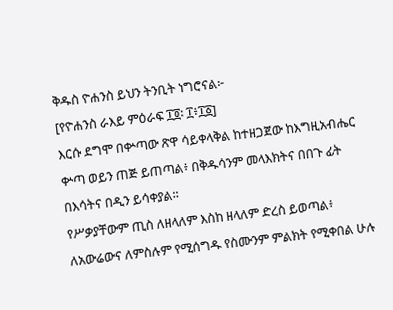ቅዱስ ዮሐንስ ይህን ትንቢት ነግሮናል፦
[የዮሐንስ ራእይ ምዕራፍ ፲፬፡ ፲፥፲፩]
እርሱ ደግሞ በቍጣው ጽዋ ሳይቀላቅል ከተዘጋጀው ከእግዚአብሔር ቍጣ ወይን ጠጅ ይጠጣል፥ በቅዱሳንም መላእክትና በበጉ ፊት በእሳትና በዲን ይሳቀያል።
የሥቃያቸውም ጢስ ለዘላለም እስከ ዘላለም ድረስ ይወጣል፥ ለአውሬውና ለምስሉም የሚሰግዱ የስሙንም ምልክት የሚቀበል ሁሉ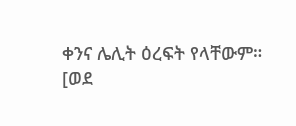ቀንና ሌሊት ዕረፍት የላቸውም።
[ወደ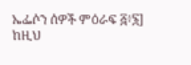ኤፌሶን ሰዎች ምዕራፍ ፭፥፮]
ከዚህ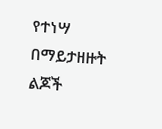የተነሣ በማይታዘዙት ልጆች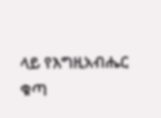ላይ የእግዚአብሔር ቁጣ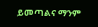ይመጣልና ማንም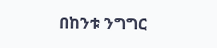በከንቱ ንግግር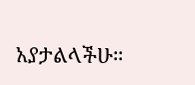አያታልላችሁ።